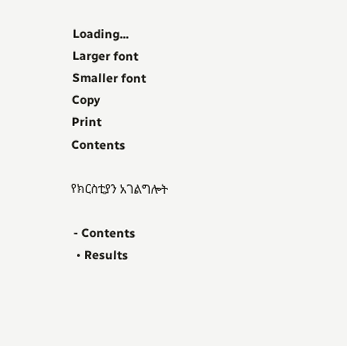Loading...
Larger font
Smaller font
Copy
Print
Contents

የክርስቲያን አገልግሎት

 - Contents
  • Results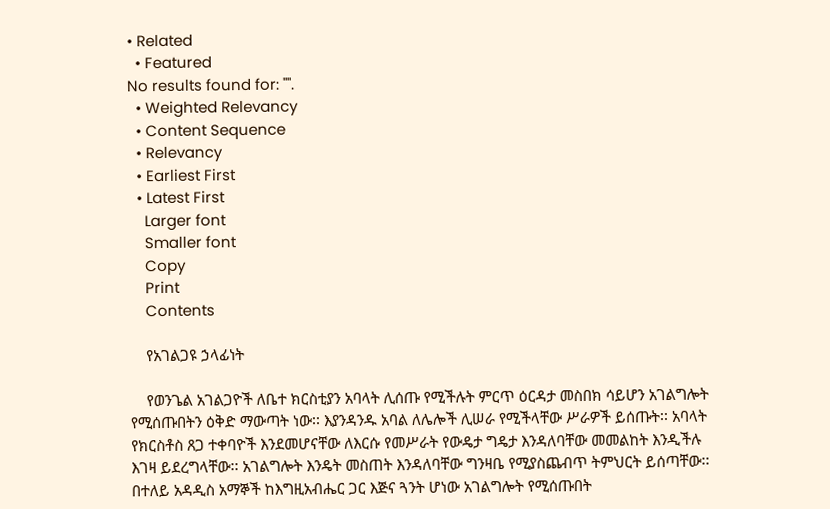• Related
  • Featured
No results found for: "".
  • Weighted Relevancy
  • Content Sequence
  • Relevancy
  • Earliest First
  • Latest First
    Larger font
    Smaller font
    Copy
    Print
    Contents

    የአገልጋዩ ኃላፊነት

    የወንጌል አገልጋዮች ለቤተ ክርስቲያን አባላት ሊሰጡ የሚችሉት ምርጥ ዕርዳታ መስበክ ሳይሆን አገልግሎት የሚሰጡበትን ዕቅድ ማውጣት ነው፡፡ እያንዳንዱ አባል ለሌሎች ሊሠራ የሚችላቸው ሥራዎች ይሰጡት፡፡ አባላት የክርስቶስ ጸጋ ተቀባዮች እንደመሆናቸው ለእርሱ የመሥራት የውዴታ ግዴታ እንዳለባቸው መመልከት እንዲችሉ እገዛ ይደረግላቸው፡፡ አገልግሎት እንዴት መስጠት እንዳለባቸው ግንዛቤ የሚያስጨብጥ ትምህርት ይሰጣቸው፡፡ በተለይ አዳዲስ አማኞች ከእግዚአብሔር ጋር እጅና ጓንት ሆነው አገልግሎት የሚሰጡበት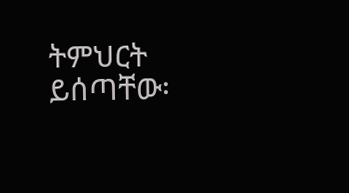ትምህርት ይሰጣቸው፡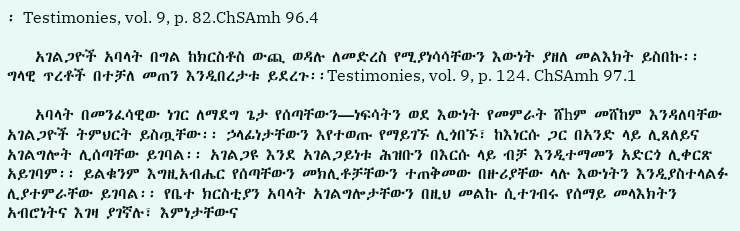፡ Testimonies, vol. 9, p. 82.ChSAmh 96.4

    አገልጋዮች አባላት በግል ከክርስቶስ ውጪ ወዳሉ ለመድረስ የሚያነሳሳቸውን እውነት ያዘለ መልእክት ይስበኩ፡፡ ግላዊ ጥረቶች በተቻለ መጠን እንዲበረታቱ ይደረጉ፡፡Testimonies, vol. 9, p. 124. ChSAmh 97.1

    አባላት በመንፈሳዊው ነገር ለማደግ ጌታ የሰጣቸውን—ነፍሳትን ወደ እውነት የመምራት ሸhም መሸከም እንዳለባቸው አገልጋዮች ትምህርት ይስጧቸው፡፡ ኃላፊነታቸውን እየተወጡ የማይገኙ ሊጎበኙ፣ ከእነርሱ ጋር በአንድ ላይ ሊጸለይና አገልግሎት ሊሰጣቸው ይገባል፡፡ አገልጋዩ እንደ አገልጋይነቱ ሕዝቡን በእርሱ ላይ ብቻ እንዲተማመን አድርጎ ሊቀርጽ አይገባም፡፡ ይልቁንም እግዚአብሔር የሰጣቸውን መክሊቶቻቸውን ተጠቅመው በዙሪያቸው ላሉ እውነትን እንዲያስተላልፉ ሊያተምራቸው ይገባል፡፡ የቤተ ክርስቲያን አባላት አገልግሎታቸውን በዚህ መልኩ ሲተገብሩ የሰማይ መላእክትን አብሮነትና እገዛ ያገኛሉ፣ እምነታቸውና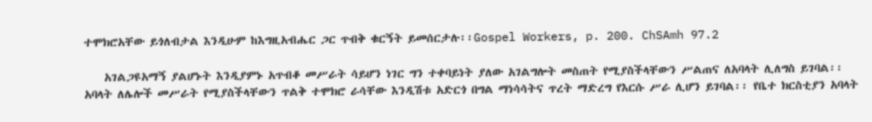ተሞክሮአቸው ይጎለብታል እንዲሁም ከእግዚአብሔር ጋር ጥብቅ ቁርኝት ይመሰርታሉ፡፡Gospel Workers, p. 200. ChSAmh 97.2

    አገልጋዩአማኝ ያልሆኑት እንዲያምኑ አጥብቆ መሥራት ሳይሆን ነገር ግን ተቀባይነት ያለው አገልግሎት መስጠት የሚያስችላቸውን ሥልጠና ለአባላት ሊለግስ ይገባል፡፡ አባላት ለሌሎች መሥራት የሚያስችላቸውን ጥልቅ ተሞክሮ ራሳቸው እንዲሽቱ አድርጎ በግል ማነሳሳትና ጥረት ማድረግ የእርሱ ሥራ ሊሆን ይገባል፡፡ የቤተ ክርስቲያን አባላት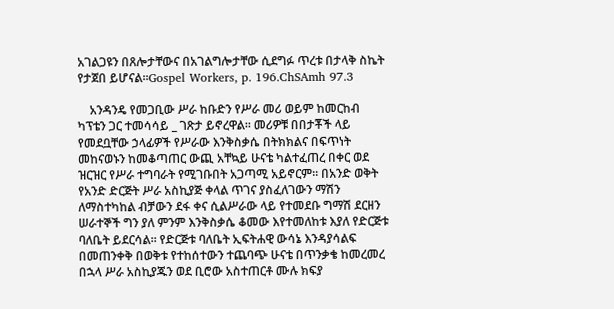አገልጋዩን በጸሎታቸውና በአገልግሎታቸው ሲደግፉ ጥረቱ በታላቅ ስኬት የታጀበ ይሆናል፡፡Gospel Workers, p. 196.ChSAmh 97.3

    አንዳንዴ የመጋቢው ሥራ ከቡድን የሥራ መሪ ወይም ከመርከብ ካፕቴን ጋር ተመሳሳይ _ ገጽታ ይኖረዋል፡፡ መሪዎቹ በበታቾች ላይ የመደቧቸው ኃላፊዎች የሥራው እንቅስቃሴ በትክክልና በፍጥነት መከናወኑን ከመቆጣጠር ውጪ አቸኳይ ሁናቴ ካልተፈጠረ በቀር ወደ ዝርዝር የሥራ ተግባራት የሚገቡበት አጋጣሚ አይኖርም፡፡ በአንድ ወቅት የአንድ ድርጅት ሥራ አስኪያጅ ቀላል ጥገና ያስፈለገውን ማሽን ለማስተካከል ብቻውን ደፋ ቀና ሲልሥራው ላይ የተመደቡ ግማሽ ደርዘን ሠራተኞች ግን ያለ ምንም እንቅስቃሴ ቆመው እየተመለከቱ እያለ የድርጅቱ ባለቤት ይደርሳል፡፡ የድርጅቱ ባለቤት ኢፍትሐዊ ውሳኔ እንዳያሳልፍ በመጠንቀቅ በወቅቱ የተከሰተውን ተጨባጭ ሁናቴ በጥንቃቄ ከመረመረ በኋላ ሥራ አስኪያጁን ወደ ቢሮው አስተጠርቶ ሙሉ ክፍያ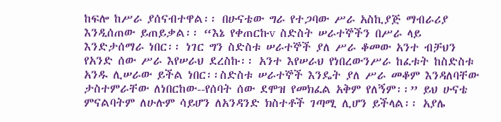ከፍሎ ከሥራ ያሰናብተዋል፡፡ በሁናቴው ግራ የተጋባው ሥራ አስኪያጅ ማብራሪያ እንዲሰጠው ይጠይቃል፡፡ “እኔ የቀጠርኩv ስድስት ሠራተኞችን በሥራ ላይ እንድታሰማራ ነበር፡፡ ነገር ግን ስድስቱ ሠራተኞች ያለ ሥራ ቆመው አንተ ብቻህን የአንድ ሰው ሥራ እየሠራህ ደረስኩ፡፡ አንተ እየሠራህ የነበረውንሥራ ከፈቱት ከስድስቱ አንዱ ሊሠራው ይችል ነበር፡፡ስድስቱ ሠራተኞች እንዴት ያለ ሥራ መቆም እንዳለባቸው ታስተምራቸው ለነበርከው--የሰባት ሰው ደሞዝ የመክፈል አቅም የለኝም፡፡” ይህ ሁናቴ ምናልባትም ለሁሉም ሳይሆን ለአንዳንድ ክስተቶች ገጣሚ ሊሆን ይችላል፡፡ አያሌ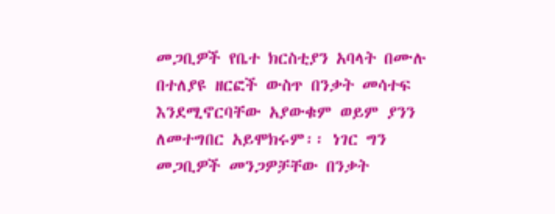መጋቢዎች የቤተ ክርስቲያን አባላት በሙሉ በተለያዩ ዘርፎች ውስጥ በንቃት መሳተፍ እንደሚኖርባቸው አያውቁም ወይም ያንን ለመተግበር አይሞክሩም፡፡ ነገር ግን መጋቢዎች መንጋዎቻቸው በንቃት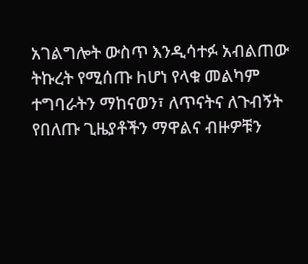አገልግሎት ውስጥ እንዲሳተፉ አብልጠው ትኩረት የሚሰጡ hሆነ የላቁ መልካም ተግባራትን ማከናወን፣ ለጥናትና ለጉብኝት የበለጡ ጊዜያቶችን ማዋልና ብዙዎቹን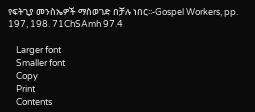የፍትጊያ መንስኤዎች ማስወገድ በቻሉ ነበር፡፡-Gospel Workers, pp. 197, 198. 71ChSAmh 97.4

    Larger font
    Smaller font
    Copy
    Print
    Contents